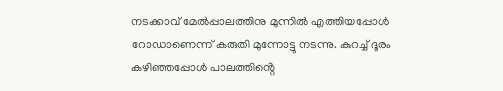നടക്കാവ് മേൽപ്പാലത്തിനു മുന്നിൽ എത്തിയപ്പോൾ റോഡാണെന്ന് കരുതി മുന്നോട്ടു നടന്നു. കുറച്ച് ദൂരം കഴിഞ്ഞപ്പോൾ പാലത്തിൻ്റെ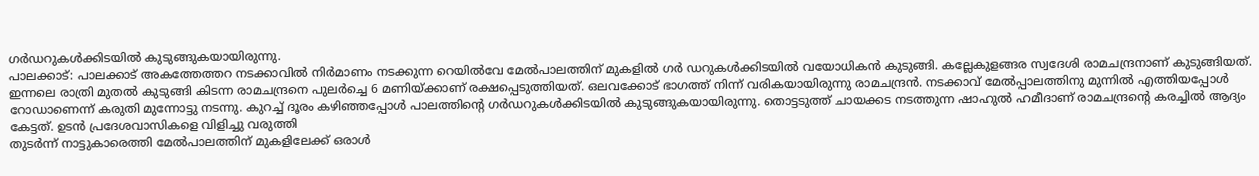ഗർഡറുകൾക്കിടയിൽ കുടുങ്ങുകയായിരുന്നു.
പാലക്കാട്: പാലക്കാട് അകത്തേത്തറ നടക്കാവിൽ നിർമാണം നടക്കുന്ന റെയിൽവേ മേൽപാലത്തിന് മുകളിൽ ഗർ ഡറുകൾക്കിടയിൽ വയോധികൻ കുടുങ്ങി. കല്ലേകുളങ്ങര സ്വദേശി രാമചന്ദ്രനാണ് കുടുങ്ങിയത്. ഇന്നലെ രാത്രി മുതൽ കുടുങ്ങി കിടന്ന രാമചന്ദ്രനെ പുലർച്ചെ 6 മണിയ്ക്കാണ് രക്ഷപ്പെടുത്തിയത്. ഒലവക്കോട് ഭാഗത്ത് നിന്ന് വരികയായിരുന്നു രാമചന്ദ്രൻ. നടക്കാവ് മേൽപ്പാലത്തിനു മുന്നിൽ എത്തിയപ്പോൾ റോഡാണെന്ന് കരുതി മുന്നോട്ടു നടന്നു. കുറച്ച് ദൂരം കഴിഞ്ഞപ്പോൾ പാലത്തിൻ്റെ ഗർഡറുകൾക്കിടയിൽ കുടുങ്ങുകയായിരുന്നു. തൊട്ടടുത്ത് ചായക്കട നടത്തുന്ന ഷാഹുൽ ഹമീദാണ് രാമചന്ദ്രന്റെ കരച്ചിൽ ആദ്യം കേട്ടത്. ഉടൻ പ്രദേശവാസികളെ വിളിച്ചു വരുത്തി
തുടർന്ന് നാട്ടുകാരെത്തി മേൽപാലത്തിന് മുകളിലേക്ക് ഒരാൾ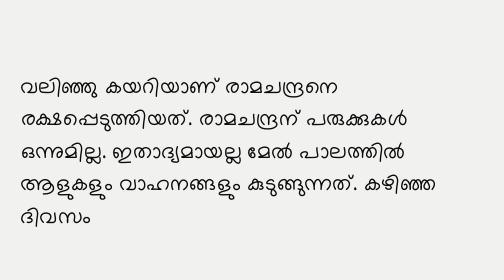വലിഞ്ഞു കയറിയാണ് രാമചന്ദ്രനെ രക്ഷപ്പെടുത്തിയത്. രാമചന്ദ്രന് പരുക്കുകൾ ഒന്നുമില്ല. ഇതാദ്യമായല്ല മേൽ പാലത്തിൽ ആളുകളും വാഹനങ്ങളും കുടുങ്ങുന്നത്. കഴിഞ്ഞ ദിവസം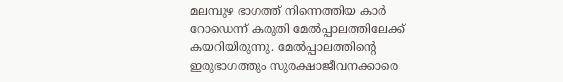മലമ്പുഴ ഭാഗത്ത് നിന്നെത്തിയ കാർ റോഡെന്ന് കരുതി മേൽപ്പാലത്തിലേക്ക് കയറിയിരുന്നു. മേൽപ്പാലത്തിൻ്റെ ഇരുഭാഗത്തും സുരക്ഷാജീവനക്കാരെ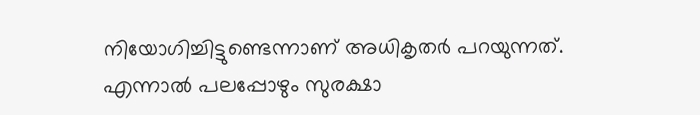നിയോഗിച്ചിട്ടുണ്ടെന്നാണ് അധികൃതർ പറയുന്നത്. എന്നാൽ പലപ്പോഴും സുരക്ഷാ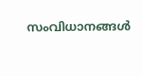സംവിധാനങ്ങൾ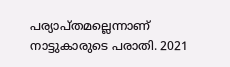പര്യാപ്തമല്ലെന്നാണ് നാട്ടുകാരുടെ പരാതി. 2021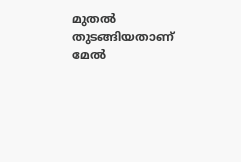മുതൽ തുടങ്ങിയതാണ് മേൽ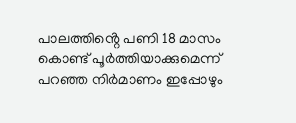പാലത്തിൻ്റെ പണി 18 മാസം കൊണ്ട് പൂർത്തിയാക്കുമെന്ന് പറഞ്ഞ നിർമാണം ഇപ്പോഴും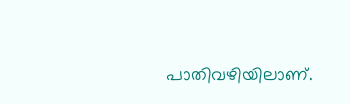പാതിവഴിയിലാണ്.